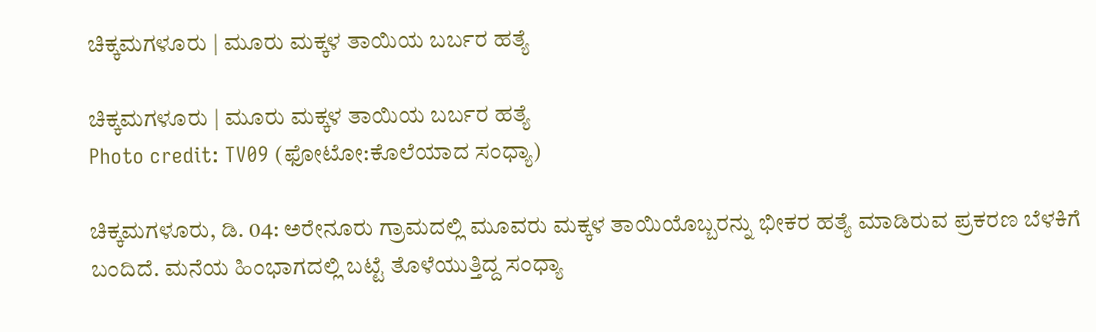ಚಿಕ್ಕಮಗಳೂರು | ಮೂರು ಮಕ್ಕಳ ತಾಯಿಯ ಬರ್ಬರ ಹತ್ಯೆ

ಚಿಕ್ಕಮಗಳೂರು | ಮೂರು ಮಕ್ಕಳ ತಾಯಿಯ ಬರ್ಬರ ಹತ್ಯೆ
Photo credit: TV09 (ಫೋಟೋ:ಕೊಲೆಯಾದ ಸಂಧ್ಯಾ)

ಚಿಕ್ಕಮಗಳೂರು, ಡಿ. 04: ಅರೇನೂರು ಗ್ರಾಮದಲ್ಲಿ ಮೂವರು ಮಕ್ಕಳ ತಾಯಿಯೊಬ್ಬರನ್ನು ಭೀಕರ ಹತ್ಯೆ ಮಾಡಿರುವ ಪ್ರಕರಣ ಬೆಳಕಿಗೆ ಬಂದಿದೆ. ಮನೆಯ ಹಿಂಭಾಗದಲ್ಲಿ ಬಟ್ಟೆ ತೊಳೆಯುತ್ತಿದ್ದ ಸಂಧ್ಯಾ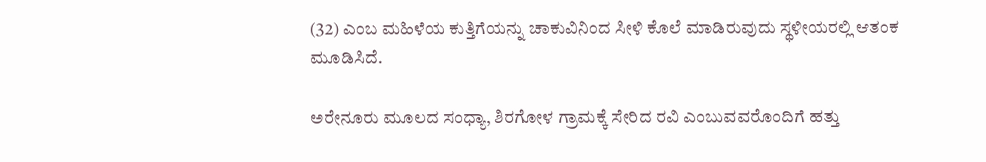(32) ಎಂಬ ಮಹಿಳೆಯ ಕುತ್ತಿಗೆಯನ್ನು ಚಾಕುವಿನಿಂದ ಸೀಳಿ ಕೊಲೆ ಮಾಡಿರುವುದು ಸ್ಥಳೀಯರಲ್ಲಿ ಆತಂಕ ಮೂಡಿಸಿದೆ.

ಅರೇನೂರು ಮೂಲದ ಸಂಧ್ಯಾ, ಶಿರಗೋಳ ಗ್ರಾಮಕ್ಕೆ ಸೇರಿದ ರವಿ ಎಂಬುವವರೊಂದಿಗೆ ಹತ್ತು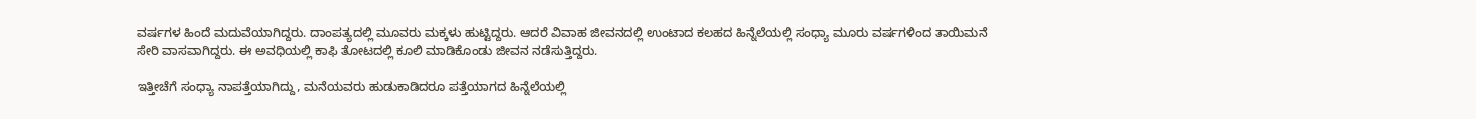ವರ್ಷಗಳ ಹಿಂದೆ ಮದುವೆಯಾಗಿದ್ದರು. ದಾಂಪತ್ಯದಲ್ಲಿ ಮೂವರು ಮಕ್ಕಳು ಹುಟ್ಟಿದ್ದರು. ಆದರೆ ವಿವಾಹ ಜೀವನದಲ್ಲಿ ಉಂಟಾದ ಕಲಹದ ಹಿನ್ನೆಲೆಯಲ್ಲಿ ಸಂಧ್ಯಾ ಮೂರು ವರ್ಷಗಳಿಂದ ತಾಯಿಮನೆ ಸೇರಿ ವಾಸವಾಗಿದ್ದರು. ಈ ಅವಧಿಯಲ್ಲಿ ಕಾಫಿ ತೋಟದಲ್ಲಿ ಕೂಲಿ ಮಾಡಿಕೊಂಡು ಜೀವನ ನಡೆಸುತ್ತಿದ್ದರು.

ಇತ್ತೀಚೆಗೆ ಸಂಧ್ಯಾ ನಾಪತ್ತೆಯಾಗಿದ್ದು, ಮನೆಯವರು ಹುಡುಕಾಡಿದರೂ ಪತ್ತೆಯಾಗದ ಹಿನ್ನೆಲೆಯಲ್ಲಿ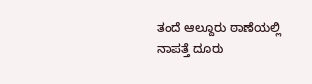ತಂದೆ ಆಲ್ದೂರು ಠಾಣೆಯಲ್ಲಿ ನಾಪತ್ತೆ ದೂರು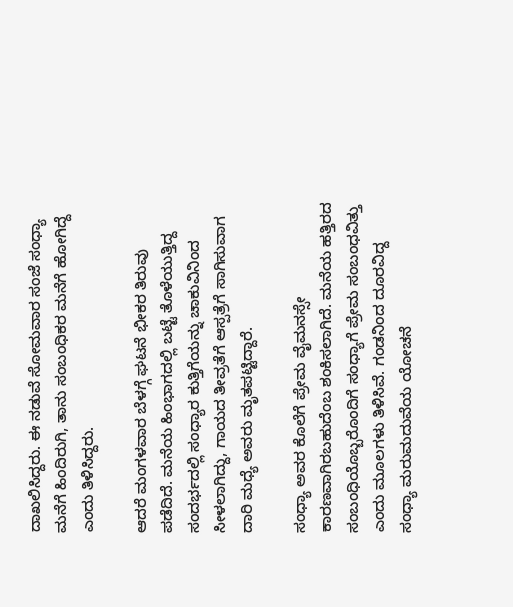ದಾಖಲಿಸಿದ್ದರು. ಈ ನಡುವೆ ಸೋಮವಾರ ಸಂಜೆ ಸಂಧ್ಯಾ ಮನೆಗೆ ಹಿಂದಿರುಗಿ, ತಾನು ಸಂಬಂಧಿಕರ ಮನೆಗೆ ಹೋಗಿದ್ದೆ ಎಂದು ತಿಳಿಸಿದ್ದರು.

ಆದರೆ ಮಂಗಳವಾರ ಬೆಳಗ್ಗೆ ಘಟನೆ ಭೀಕರ ತಿರುವು ಪಡೆದಿದೆ. ಮನೆಯ ಹಿಂಭಾಗದಲ್ಲಿ ಬಟ್ಟೆ ತೊಳೆಯುತ್ತಿದ್ದ ಸಂದರ್ಭದಲ್ಲಿ ಸಂಧ್ಯಾರ ಕುತ್ತಿಗೆಯನ್ನು ಚಾಕುವಿನಿಂದ ಸೀಳಲಾಗಿದ್ದು, ಗಾಯದ ತೀವ್ರತೆಗೆ ಆಸ್ಪತ್ರೆಗೆ ಸಾಗಿಸುವಾಗ ದಾರಿ ಮಧ್ಯೆ ಅವರು ಮೃತಪಟ್ಟಿದ್ದಾರೆ.

ಸಂಧ್ಯಾ ಅವರ ಕೊಲೆಗೆ ಪ್ರೇಮ ವೈಮನಸ್ಸೇ ಕಾರಣವಾಗಿರಬಹುದೆಂಬ ಶಂಕಿಸಲಾಗಿದೆ. ಮನೆಯ ಹತ್ತಿರದ ಸಂಬಂಧಿಯೊಬ್ಬರೊಂದಿಗೆ ಸಂಧ್ಯಾಗೆ ಪ್ರೇಮ ಸಂಬಂಧವಿತ್ತು ಎಂದು ಮೂಲಗಳು ತಿಳಿಸಿವೆ. ಗಂಡನಿಂದ ದೂರವಿದ್ದ ಸಂಧ್ಯಾ ಮರುಮದುವೆಯ ಯೋಚನೆ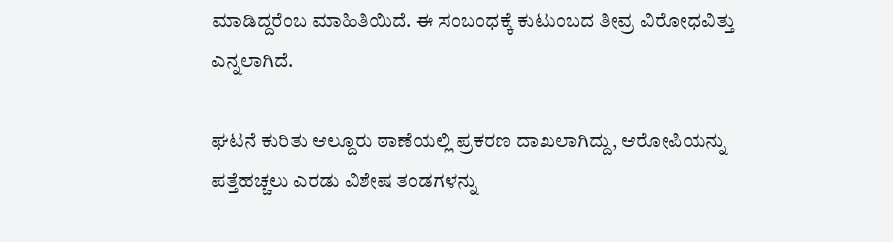ಮಾಡಿದ್ದರೆಂಬ ಮಾಹಿತಿಯಿದೆ. ಈ ಸಂಬಂಧಕ್ಕೆ ಕುಟುಂಬದ ತೀವ್ರ ವಿರೋಧವಿತ್ತು ಎನ್ನಲಾಗಿದೆ.

ಘಟನೆ ಕುರಿತು ಆಲ್ದೂರು ಠಾಣೆಯಲ್ಲಿ ಪ್ರಕರಣ ದಾಖಲಾಗಿದ್ದು, ಆರೋಪಿಯನ್ನು ಪತ್ತೆಹಚ್ಚಲು ಎರಡು ವಿಶೇಷ ತಂಡಗಳನ್ನು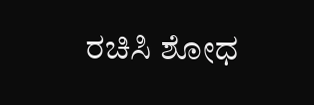ರಚಿಸಿ ಶೋಧ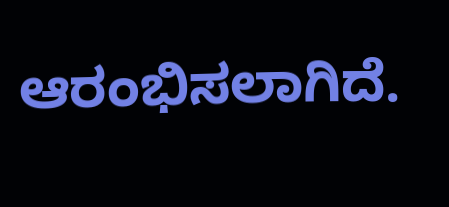ಆರಂಭಿಸಲಾಗಿದೆ.